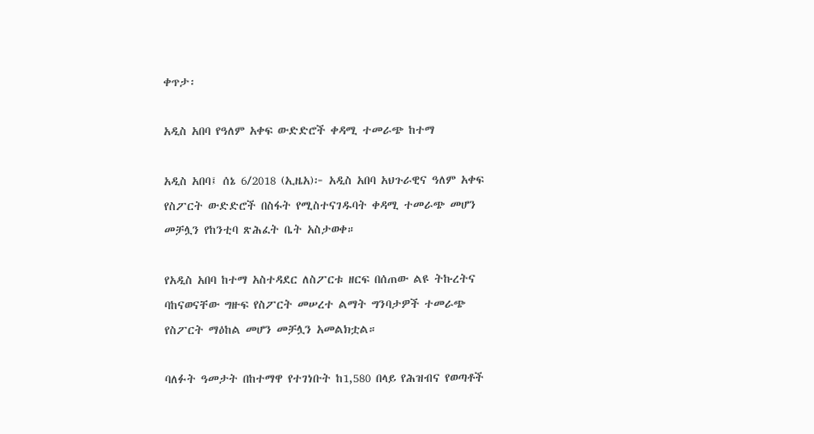ቀጥታ፡

አዲስ አበባ የዓለም አቀፍ ውድድሮች ቀዳሚ ተመራጭ ከተማ

አዲስ አበባ፤ ሰኔ 6/2018 (ኢዜአ)፦ አዲስ አበባ አህጉራዊና ዓለም አቀፍ የስፖርት ውድድሮች በስፋት የሚስተናገዱባት ቀዳሚ ተመራጭ መሆን መቻሏን የከንቲባ ጽሕፈት ቤት አስታወቀ።

የአዲስ አበባ ከተማ አስተዳደር ለስፖርቱ ዘርፍ በሰጠው ልዩ ትኩረትና ባከናወናቸው ግዙፍ የስፖርት መሠረተ ልማት ግንባታዎች ተመራጭ የስፖርት ማዕከል መሆን መቻሏን አመልክቷል።

ባለፉት ዓመታት በከተማዋ የተገነቡት ከ1,580 በላይ የሕዝብና የወጣቶች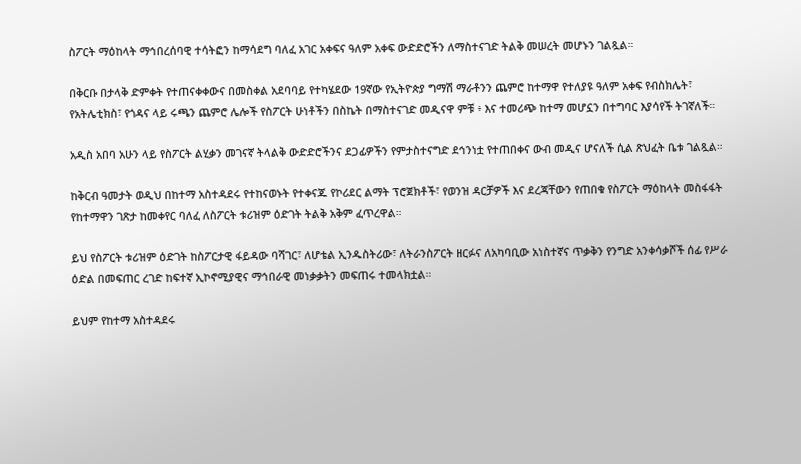ስፖርት ማዕከላት ማኅበረሰባዊ ተሳትፎን ከማሳደግ ባለፈ አገር አቀፍና ዓለም አቀፍ ውድድሮችን ለማስተናገድ ትልቅ መሠረት መሆኑን ገልጿል።

በቅርቡ በታላቅ ድምቀት የተጠናቀቀውና በመስቀል አደባባይ የተካሄደው 19ኛው የኢትዮጵያ ግማሽ ማራቶንን ጨምሮ ከተማዋ የተለያዩ ዓለም አቀፍ የብስክሌት፣ የአትሌቲክስ፣ የጎዳና ላይ ሩጫን ጨምሮ ሌሎች የስፖርት ሁነቶችን በስኬት በማስተናገድ መዲናዋ ምቹ ፥ እና ተመሪጭ ከተማ መሆኗን በተግባር እያሳየች ትገኛለች።

አዲስ አበባ አሁን ላይ የስፖርት ልሂቃን መገናኛ ትላልቅ ውድድሮችንና ደጋፊዎችን የምታስተናግድ ደኅንነቷ የተጠበቀና ውብ መዲና ሆናለች ሲል ጽህፈት ቤቱ ገልጿል።

ከቅርብ ዓመታት ወዲህ በከተማ አስተዳደሩ የተከናወኑት የተቀናጁ የኮሪደር ልማት ፕሮጀክቶች፣ የወንዝ ዳርቻዎች እና ደረጃቸውን የጠበቁ የስፖርት ማዕከላት መስፋፋት የከተማዋን ገጽታ ከመቀየር ባለፈ ለስፖርት ቱሪዝም ዕድገት ትልቅ አቅም ፈጥረዋል።

ይህ የስፖርት ቱሪዝም ዕድገት ከስፖርታዊ ፋይዳው ባሻገር፣ ለሆቴል ኢንዱስትሪው፣ ለትራንስፖርት ዘርፉና ለአካባቢው አነስተኛና ጥቃቅን የንግድ አንቀሳቃሾች ሰፊ የሥራ ዕድል በመፍጠር ረገድ ከፍተኛ ኢኮኖሚያዊና ማኅበራዊ መነቃቃትን መፍጠሩ ተመላክቷል።

ይህም የከተማ አስተዳደሩ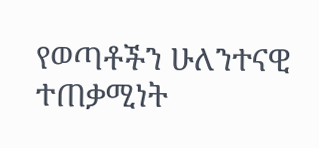የወጣቶችን ሁለንተናዊ ተጠቃሚነት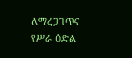ለማረጋገጥና የሥራ ዕድል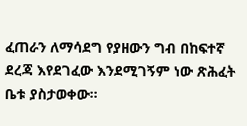ፈጠራን ለማሳደግ የያዘውን ግብ በከፍተኛ ደረጃ እየደገፈው እንደሚገኝም ነው ጽሕፈት ቤቱ ያስታወቀው።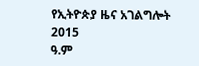የኢትዮጵያ ዜና አገልግሎት
2015
ዓ.ም